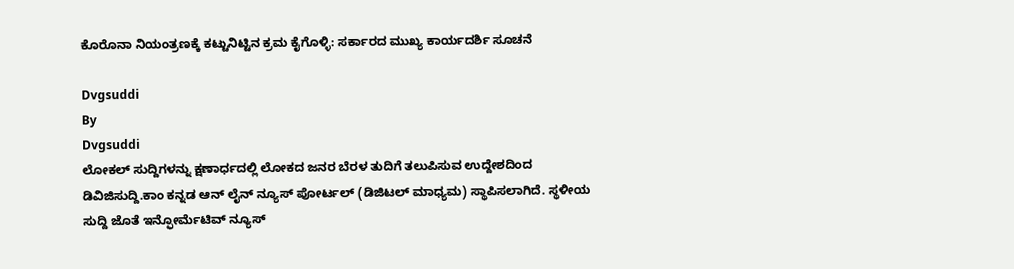ಕೊರೊನಾ ನಿಯಂತ್ರಣಕ್ಕೆ ಕಟ್ಟುನಿಟ್ಟಿನ ಕ್ರಮ ಕೈಗೊಳ್ಳಿ: ಸರ್ಕಾರದ ಮುಖ್ಯ ಕಾರ್ಯದರ್ಶಿ ಸೂಚನೆ

Dvgsuddi
By
Dvgsuddi
ಲೋಕಲ್ ಸುದ್ದಿಗಳನ್ನು ಕ್ಷಣಾರ್ಧದಲ್ಲಿ ಲೋಕದ ಜನರ ಬೆರಳ ತುದಿಗೆ ತಲುಪಿಸುವ ಉದ್ದೇಶದಿಂದ ಡಿವಿಜಿಸುದ್ದಿ.ಕಾಂ ಕನ್ನಡ ಆನ್ ಲೈನ್ ನ್ಯೂಸ್ ಪೋರ್ಟಲ್ (ಡಿಜಿಟಲ್ ಮಾಧ್ಯಮ) ಸ್ಥಾಪಿಸಲಾಗಿದೆ. ಸ್ಥಳೀಯ ಸುದ್ದಿ ಜೊತೆ ಇನ್ಫೋರ್ಮೆಟಿವ್ ನ್ಯೂಸ್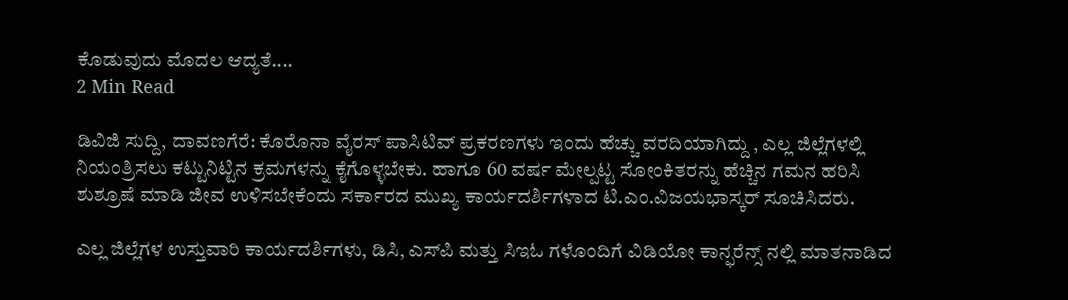ಕೊಡುವುದು ಮೊದಲ ಆದ್ಯತೆ....
2 Min Read

ಡಿವಿಜಿ ಸುದ್ದಿ, ದಾವಣಗೆರೆ: ಕೊರೊನಾ ವೈರಸ್ ಪಾಸಿಟಿವ್ ಪ್ರಕರಣಗಳು ಇಂದು ಹೆಚ್ಚು ವರದಿಯಾಗಿದ್ದು , ಎಲ್ಲ ಜಿಲ್ಲೆಗಳಲ್ಲಿ ನಿಯಂತ್ರಿಸಲು ಕಟ್ಟುನಿಟ್ಟಿನ ಕ್ರಮಗಳನ್ನು ಕೈಗೊಳ್ಳಬೇಕು. ಹಾಗೂ 60 ವರ್ಷ ಮೇಲ್ಪಟ್ಟ ಸೋಂಕಿತರನ್ನು ಹೆಚ್ಚಿನ ಗಮನ ಹರಿಸಿ ಶುಶ್ರೂಷೆ ಮಾಡಿ ಜೀವ ಉಳಿಸಬೇಕೆಂದು ಸರ್ಕಾರದ ಮುಖ್ಯ ಕಾರ್ಯದರ್ಶಿಗಳಾದ ಟಿ.ಎಂ.ವಿಜಯಭಾಸ್ಕರ್ ಸೂಚಿಸಿದರು.

ಎಲ್ಲ ಜಿಲ್ಲೆಗಳ ಉಸ್ತುವಾರಿ ಕಾರ್ಯದರ್ಶಿಗಳು, ಡಿಸಿ, ಎಸ್‍ಪಿ ಮತ್ತು ಸಿಇಓ ಗಳೊಂದಿಗೆ ವಿಡಿಯೋ ಕಾನ್ಫರೆನ್ಸ್ ನಲ್ಲಿ ಮಾತನಾಡಿದ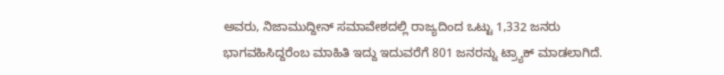ಅವರು, ನಿಜಾಮುದ್ದೀನ್ ಸಮಾವೇಶದಲ್ಲಿ ರಾಜ್ಯದಿಂದ ಒಟ್ಟು 1,332 ಜನರು ಭಾಗವಹಿಸಿದ್ದರೆಂಬ ಮಾಹಿತಿ ಇದ್ದು ಇದುವರೆಗೆ 801 ಜನರನ್ನು ಟ್ರ್ಯಾಕ್ ಮಾಡಲಾಗಿದೆ.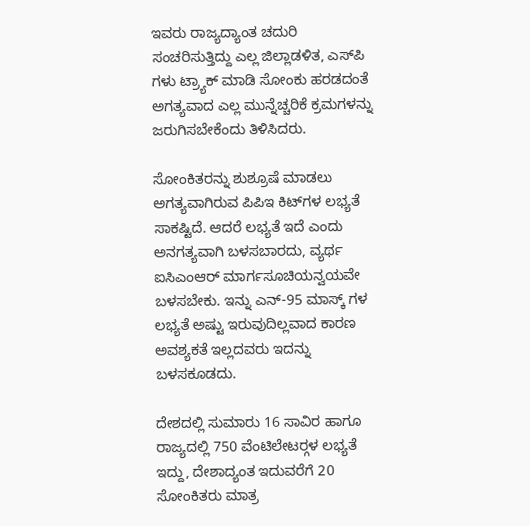ಇವರು ರಾಜ್ಯದ್ಯಾಂತ ಚದುರಿ ಸಂಚರಿಸುತ್ತಿದ್ದು ಎಲ್ಲ ಜಿಲ್ಲಾಡಳಿತ, ಎಸ್‍ಪಿ ಗಳು ಟ್ರ್ಯಾಕ್ ಮಾಡಿ ಸೋಂಕು ಹರಡದಂತೆ ಅಗತ್ಯವಾದ ಎಲ್ಲ ಮುನ್ನೆಚ್ಚರಿಕೆ ಕ್ರಮಗಳನ್ನು ಜರುಗಿಸಬೇಕೆಂದು ತಿಳಿಸಿದರು.

ಸೋಂಕಿತರನ್ನು ಶುಶ್ರೂಷೆ ಮಾಡಲು ಅಗತ್ಯವಾಗಿರುವ ಪಿಪಿಇ ಕಿಟ್‍ಗಳ ಲಭ್ಯತೆ ಸಾಕಷ್ಟಿದೆ. ಆದರೆ ಲಭ್ಯತೆ ಇದೆ ಎಂದು ಅನಗತ್ಯವಾಗಿ ಬಳಸಬಾರದು, ವ್ಯರ್ಥ ಐಸಿಎಂಆರ್ ಮಾರ್ಗಸೂಚಿಯನ್ವಯವೇ ಬಳಸಬೇಕು. ಇನ್ನು ಎನ್-95 ಮಾಸ್ಕ್ ಗಳ ಲಭ್ಯತೆ ಅಷ್ಟು ಇರುವುದಿಲ್ಲವಾದ ಕಾರಣ ಅವಶ್ಯಕತೆ ಇಲ್ಲದವರು ಇದನ್ನು ಬಳಸಕೂಡದು.

ದೇಶದಲ್ಲಿ ಸುಮಾರು 16 ಸಾವಿರ ಹಾಗೂ ರಾಜ್ಯದಲ್ಲಿ 750 ವೆಂಟಿಲೇಟರ್‍ಗಳ ಲಭ್ಯತೆ ಇದ್ದು, ದೇಶಾದ್ಯಂತ ಇದುವರೆಗೆ 20 ಸೋಂಕಿತರು ಮಾತ್ರ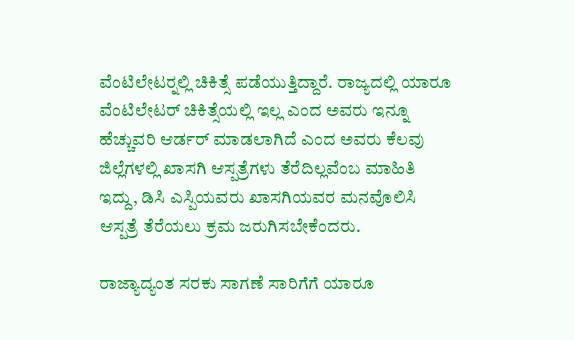ವೆಂಟಿಲೇಟರ್‍ನಲ್ಲಿ ಚಿಕಿತ್ಸೆ ಪಡೆಯುತ್ತಿದ್ದಾರೆ. ರಾಜ್ಯದಲ್ಲಿ ಯಾರೂ ವೆಂಟಿಲೇಟರ್ ಚಿಕಿತ್ಸೆಯಲ್ಲಿ ಇಲ್ಲ ಎಂದ ಅವರು ಇನ್ನೂ ಹೆಚ್ಚುವರಿ ಆರ್ಡರ್ ಮಾಡಲಾಗಿದೆ ಎಂದ ಅವರು ಕೆಲವು ಜಿಲ್ಲೆಗಳಲ್ಲಿ ಖಾಸಗಿ ಆಸ್ಪತ್ರೆಗಳು ತೆರೆದಿಲ್ಲವೆಂಬ ಮಾಹಿತಿ ಇದ್ದು, ಡಿಸಿ ಎಸ್ಪಿಯವರು ಖಾಸಗಿಯವರ ಮನವೊಲಿಸಿ ಆಸ್ಪತ್ರೆ ತೆರೆಯಲು ಕ್ರಮ ಜರುಗಿಸಬೇಕೆಂದರು.

ರಾಜ್ಯಾದ್ಯಂತ ಸರಕು ಸಾಗಣೆ ಸಾರಿಗೆಗೆ ಯಾರೂ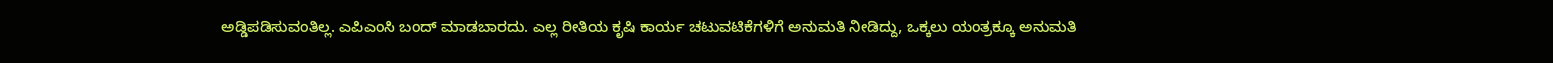ಅಡ್ಡಿಪಡಿಸುವಂತಿಲ್ಲ. ಎಪಿಎಂಸಿ ಬಂದ್ ಮಾಡಬಾರದು. ಎಲ್ಲ ರೀತಿಯ ಕೃಷಿ ಕಾರ್ಯ ಚಟುವಟಿಕೆಗಳಿಗೆ ಅನುಮತಿ ನೀಡಿದ್ದು, ಒಕ್ಕಲು ಯಂತ್ರಕ್ಕೂ ಅನುಮತಿ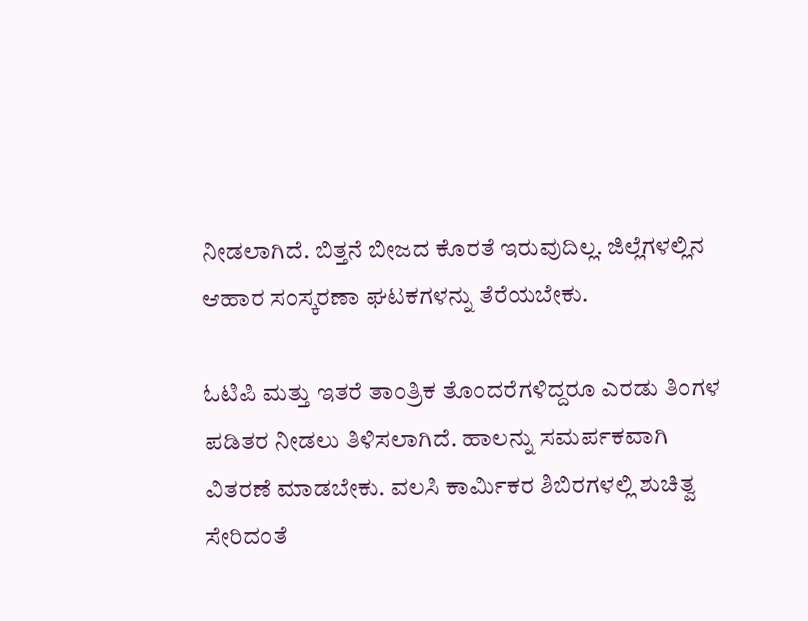ನೀಡಲಾಗಿದೆ. ಬಿತ್ತನೆ ಬೀಜದ ಕೊರತೆ ಇರುವುದಿಲ್ಲ. ಜಿಲ್ಲೆಗಳಲ್ಲಿನ ಆಹಾರ ಸಂಸ್ಕರಣಾ ಘಟಕಗಳನ್ನು ತೆರೆಯಬೇಕು.

ಓಟಿಪಿ ಮತ್ತು ಇತರೆ ತಾಂತ್ರಿಕ ತೊಂದರೆಗಳಿದ್ದರೂ ಎರಡು ತಿಂಗಳ ಪಡಿತರ ನೀಡಲು ತಿಳಿಸಲಾಗಿದೆ. ಹಾಲನ್ನು ಸಮರ್ಪಕವಾಗಿ ವಿತರಣೆ ಮಾಡಬೇಕು. ವಲಸಿ ಕಾರ್ಮಿಕರ ಶಿಬಿರಗಳಲ್ಲಿ ಶುಚಿತ್ವ ಸೇರಿದಂತೆ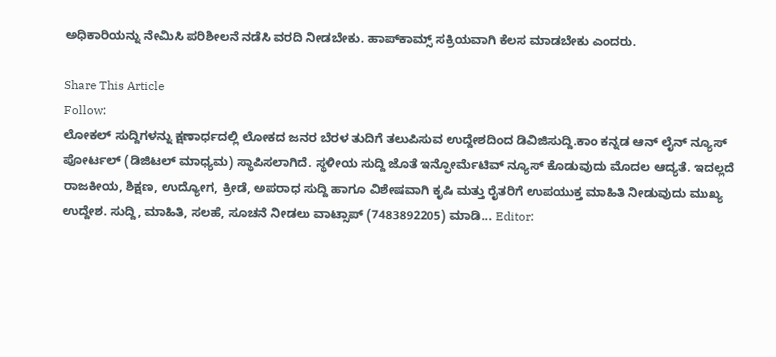ಅಧಿಕಾರಿಯನ್ನು ನೇಮಿಸಿ ಪರಿಶೀಲನೆ ನಡೆಸಿ ವರದಿ ನೀಡಬೇಕು. ಹಾಪ್‍ಕಾಮ್ಸ್ ಸಕ್ರಿಯವಾಗಿ ಕೆಲಸ ಮಾಡಬೇಕು ಎಂದರು.

Share This Article
Follow:
ಲೋಕಲ್ ಸುದ್ದಿಗಳನ್ನು ಕ್ಷಣಾರ್ಧದಲ್ಲಿ ಲೋಕದ ಜನರ ಬೆರಳ ತುದಿಗೆ ತಲುಪಿಸುವ ಉದ್ದೇಶದಿಂದ ಡಿವಿಜಿಸುದ್ದಿ.ಕಾಂ ಕನ್ನಡ ಆನ್ ಲೈನ್ ನ್ಯೂಸ್ ಪೋರ್ಟಲ್ (ಡಿಜಿಟಲ್ ಮಾಧ್ಯಮ) ಸ್ಥಾಪಿಸಲಾಗಿದೆ. ಸ್ಥಳೀಯ ಸುದ್ದಿ ಜೊತೆ ಇನ್ಫೋರ್ಮೆಟಿವ್ ನ್ಯೂಸ್ ಕೊಡುವುದು ಮೊದಲ ಆದ್ಯತೆ. ಇದಲ್ಲದೆ ರಾಜಕೀಯ, ಶಿಕ್ಷಣ, ಉದ್ಯೋಗ, ಕ್ರೀಡೆ, ಅಪರಾಧ ಸುದ್ದಿ ಹಾಗೂ ವಿಶೇಷವಾಗಿ ಕೃಷಿ ಮತ್ತು ರೈತರಿಗೆ ಉಪಯುಕ್ತ ಮಾಹಿತಿ ನೀಡುವುದು ಮುಖ್ಯ ಉದ್ದೇಶ. ಸುದ್ದಿ, ಮಾಹಿತಿ, ಸಲಹೆ, ಸೂಚನೆ ನೀಡಲು ವಾಟ್ಸಾಪ್ (7483892205) ಮಾಡಿ... Editor: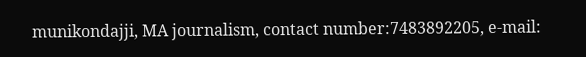munikondajji, MA journalism, contact number:7483892205, e-mail: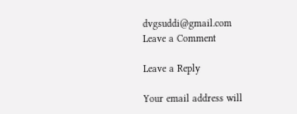dvgsuddi@gmail.com
Leave a Comment

Leave a Reply

Your email address will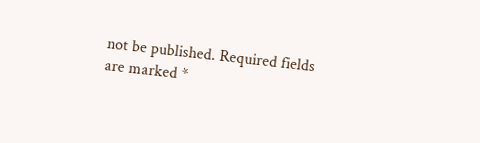not be published. Required fields are marked *